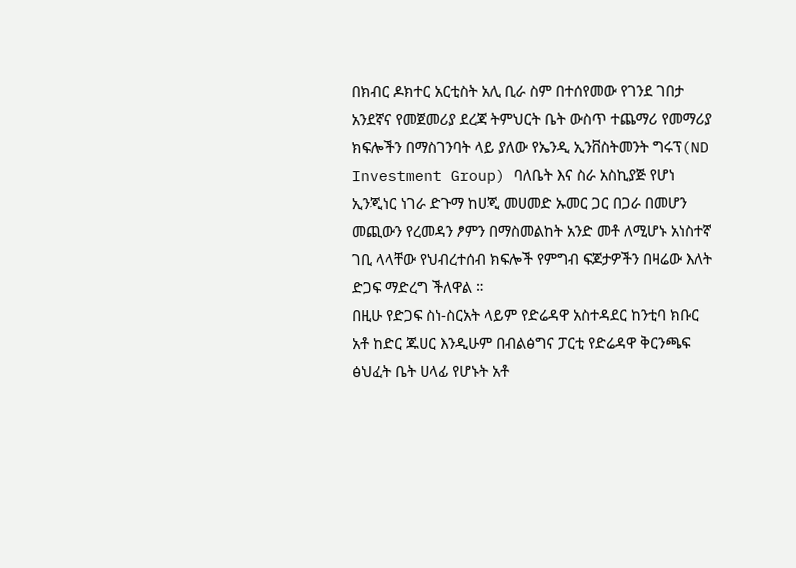በክብር ዶክተር አርቲስት አሊ ቢራ ስም በተሰየመው የገንደ ገበታ አንደኛና የመጀመሪያ ደረጃ ትምህርት ቤት ውስጥ ተጨማሪ የመማሪያ ክፍሎችን በማስገንባት ላይ ያለው የኤንዲ ኢንቨስትመንት ግሩፕ(ND Investment Group) ባለቤት እና ስራ አስኪያጅ የሆነ ኢንጂነር ነገራ ድጉማ ከሀጂ መሀመድ ኡመር ጋር በጋራ በመሆን መጪውን የረመዳን ፆምን በማስመልከት አንድ መቶ ለሚሆኑ አነስተኛ ገቢ ላላቸው የህብረተሰብ ክፍሎች የምግብ ፍጆታዎችን በዛሬው እለት ድጋፍ ማድረግ ችለዋል ።
በዚሁ የድጋፍ ስነ-ስርአት ላይም የድሬዳዋ አስተዳደር ከንቲባ ክቡር አቶ ከድር ጁሀር እንዲሁም በብልፅግና ፓርቲ የድሬዳዋ ቅርንጫፍ ፅህፈት ቤት ሀላፊ የሆኑት አቶ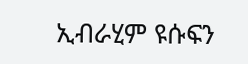ኢብራሂም ዩሱፍን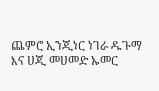ጨምሮ ኢንጂነር ነገራ ዱጉማ እና ሀጂ መሀመድ ኡመር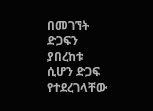በመገኘት ድጋፍን ያበረከቱ ሲሆን ድጋፍ የተደረገላቸው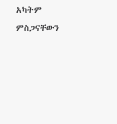አካትም ምስጋናቸውን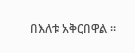በእለቱ አቅርበዋል ።